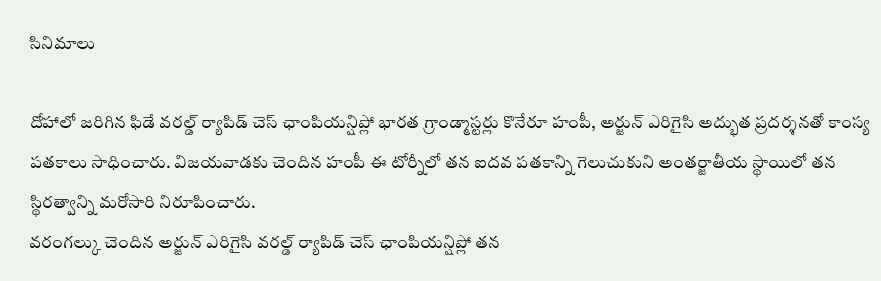సినిమాలు

దోహాలో జరిగిన ఫిడే వరల్డ్ ర్యాపిడ్ చెస్ ఛాంపియన్షిప్లో భారత గ్రాండ్మాస్టర్లు కొనేరూ హంపీ, అర్జున్ ఎరిగైసి అద్భుత ప్రదర్శనతో కాంస్య పతకాలు సాధించారు. విజయవాడకు చెందిన హంపీ ఈ టోర్నీలో తన ఐదవ పతకాన్ని గెలుచుకుని అంతర్జాతీయ స్థాయిలో తన స్థిరత్వాన్ని మరోసారి నిరూపించారు.
వరంగల్కు చెందిన అర్జున్ ఎరిగైసి వరల్డ్ ర్యాపిడ్ చెస్ ఛాంపియన్షిప్లో తన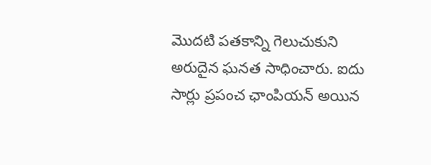మొదటి పతకాన్ని గెలుచుకుని అరుదైన ఘనత సాధించారు. ఐదు సార్లు ప్రపంచ ఛాంపియన్ అయిన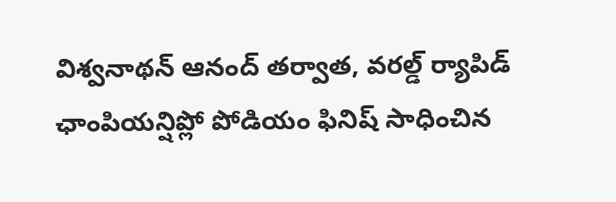విశ్వనాథన్ ఆనంద్ తర్వాత, వరల్డ్ ర్యాపిడ్ ఛాంపియన్షిప్లో పోడియం ఫినిష్ సాధించిన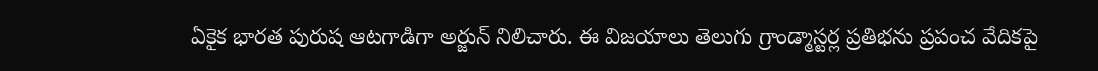ఏకైక భారత పురుష ఆటగాడిగా అర్జున్ నిలిచారు. ఈ విజయాలు తెలుగు గ్రాండ్మాస్టర్ల ప్రతిభను ప్రపంచ వేదికపై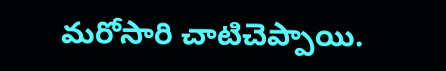మరోసారి చాటిచెప్పాయి.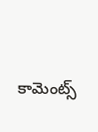కామెంట్స్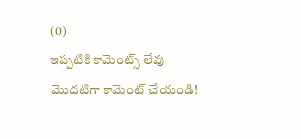(0)
ఇప్పటికి కామెంట్స్ లేవు
మొదటిగా కామెంట్ చేయండి!